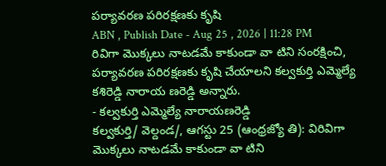పర్యావరణ పరిరక్షణకు కృషి
ABN , Publish Date - Aug 25 , 2026 | 11:28 PM
రివిగా మొక్కలు నాటడమే కాకుండా వా టిని సంరక్షించి, పర్యావరణ పరిరక్షణకు కృషి చేయాలని కల్వకుర్తి ఎమ్మెల్యే కశిరెడ్డి నారాయ ణరెడ్డి అన్నారు.
- కల్వకుర్తి ఎమ్మెల్యే నారాయణరెడ్డి
కల్వకుర్తి/ వెల్దండ/, ఆగస్టు 25 (ఆంధ్రజ్యో తి): విరివిగా మొక్కలు నాటడమే కాకుండా వా టిని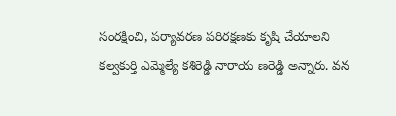సంరక్షించి, పర్యావరణ పరిరక్షణకు కృషి చేయాలని కల్వకుర్తి ఎమ్మెల్యే కశిరెడ్డి నారాయ ణరెడ్డి అన్నారు. వన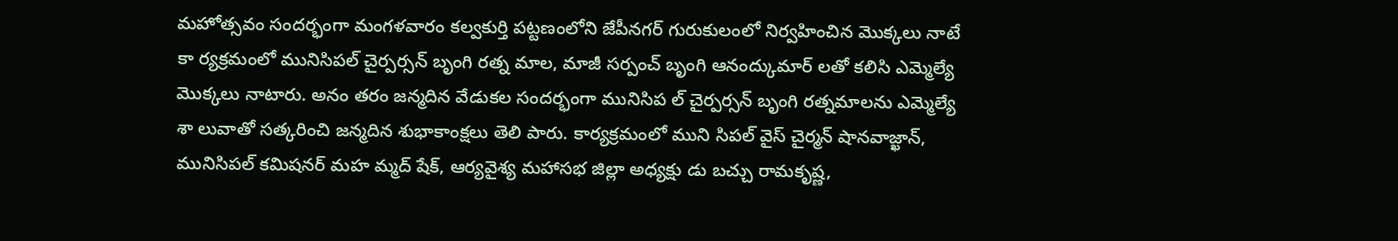మహోత్సవం సందర్భంగా మంగళవారం కల్వకుర్తి పట్టణంలోని జేపీనగర్ గురుకులంలో నిర్వహించిన మొక్కలు నాటే కా ర్యక్రమంలో మునిసిపల్ చైర్పర్సన్ బృంగి రత్న మాల, మాజీ సర్పంచ్ బృంగి ఆనంద్కుమార్ లతో కలిసి ఎమ్మెల్యే మొక్కలు నాటారు. అనం తరం జన్మదిన వేడుకల సందర్భంగా మునిసిప ల్ చైర్పర్సన్ బృంగి రత్నమాలను ఎమ్మెల్యే శా లువాతో సత్కరించి జన్మదిన శుభాకాంక్షలు తెలి పారు. కార్యక్రమంలో ముని సిపల్ వైస్ చైర్మన్ షానవాజ్ఖాన్, మునిసిపల్ కమిషనర్ మహ మ్మద్ షేక్, ఆర్యవైశ్య మహాసభ జిల్లా అధ్యక్షు డు బచ్చు రామకృష్ణ,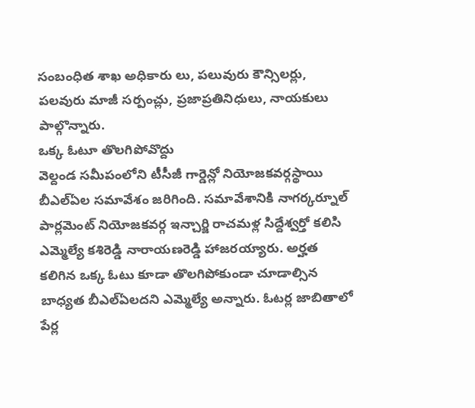సంబంధిత శాఖ అధికారు లు, పలువురు కౌన్సిలర్లు, పలవురు మాజీ సర్పంచ్లు, ప్రజాప్రతినిధులు, నాయకులు పాల్గొన్నారు.
ఒక్క ఓటూ తొలగిపోవొద్దు
వెల్దండ సమీపంలోని టీసీజీ గార్డెన్లో నియోజకవర్గస్థాయి బీఎల్ఏల సమావేశం జరిగింది. సమావేశానికి నాగర్కర్నూల్ పార్లమెంట్ నియోజకవర్గ ఇన్చార్జి రాచమళ్ల సిద్దేశ్వర్తో కలిసి ఎమ్మెల్యే కశిరెడ్డి నారాయణరెడ్డి హాజరయ్యారు. అర్హత కలిగిన ఒక్క ఓటు కూడా తొలగిపోకుండా చూడాల్సిన బాధ్యత బీఎల్ఏలదని ఎమ్మెల్యే అన్నారు. ఓటర్ల జాబితాలో పేర్ల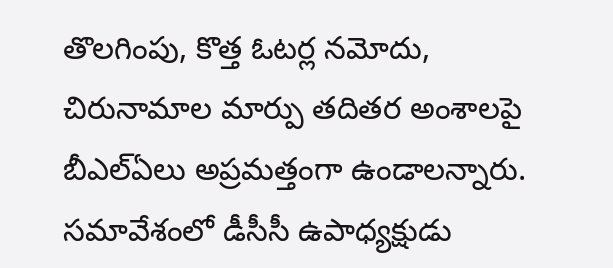తొలగింపు, కొత్త ఓటర్ల నమోదు, చిరునామాల మార్పు తదితర అంశాలపై బీఎల్ఏలు అప్రమత్తంగా ఉండాలన్నారు. సమావేశంలో డీసీసీ ఉపాధ్యక్షుడు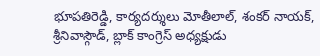భూపతిరెడ్డి, కార్యదర్శులు మోతీలాల్, శంకర్ నాయక్, శ్రీనివాస్గౌడ్, బ్లాక్ కాంగ్రెస్ అధ్యక్షుడు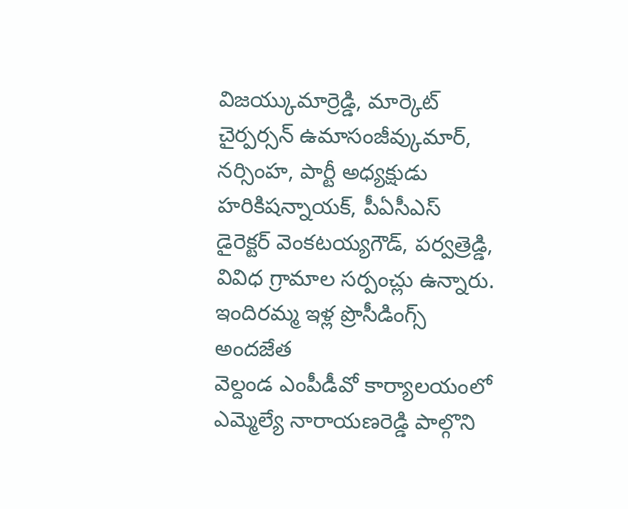విజయ్కుమార్రెడ్డి, మార్కెట్ చైర్పర్సన్ ఉమాసంజీవ్కుమార్, నర్సింహ, పార్టీ అధ్యక్షుడు హరికిషన్నాయక్, పీఏసీఎస్ డైరెక్టర్ వెంకటయ్యగౌడ్, పర్వత్రెడ్డి, వివిధ గ్రామాల సర్పంచ్లు ఉన్నారు.
ఇందిరమ్మ ఇళ్ల ప్రొసీడింగ్స్ అందజేత
వెల్దండ ఎంపీడీవో కార్యాలయంలో ఎమ్మెల్యే నారాయణరెడ్డి పాల్గొని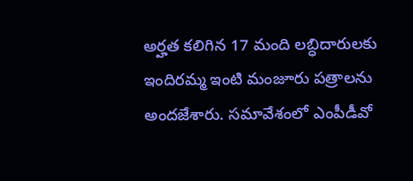అర్హత కలిగిన 17 మంది లబ్ధిదారులకు ఇందిరమ్మ ఇంటి మంజూరు పత్రాలను అందజేశారు. సమావేశంలో ఎంపీడీవో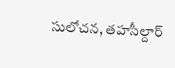సులోచన, తహసీల్దార్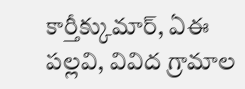కార్తీక్కుమార్, ఏఈ పల్లవి, వివిద గ్రామాల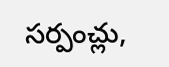సర్పంచ్లు,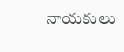నాయకులు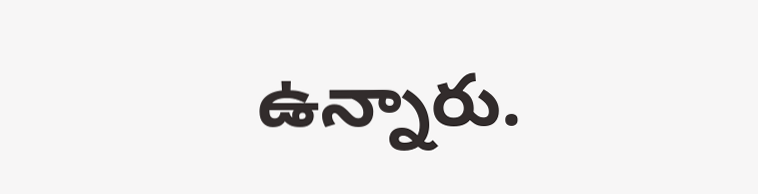ఉన్నారు.